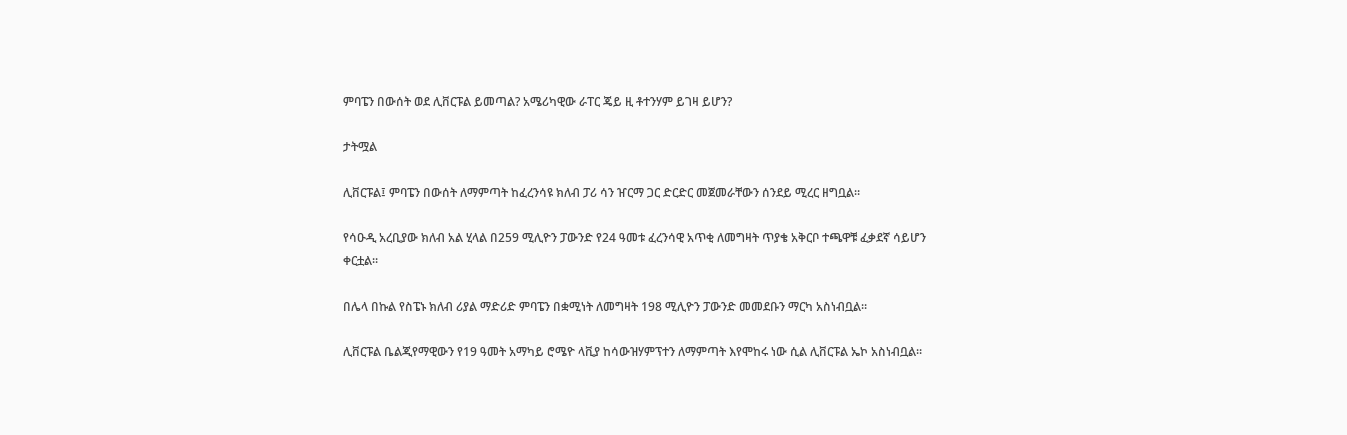ምባፔን በውሰት ወደ ሊቨርፑል ይመጣል? አሜሪካዊው ራፐር ጄይ ዚ ቶተንሃም ይገዛ ይሆን?

ታትሟል

ሊቨርፑል፤ ምባፔን በውሰት ለማምጣት ከፈረንሳዩ ክለብ ፓሪ ሳን ዠርማ ጋር ድርድር መጀመራቸውን ሰንደይ ሚረር ዘግቧል።

የሳዑዲ አረቢያው ክለብ አል ሂላል በ259 ሚሊዮን ፓውንድ የ24 ዓመቱ ፈረንሳዊ አጥቂ ለመግዛት ጥያቄ አቅርቦ ተጫዋቹ ፈቃደኛ ሳይሆን ቀርቷል።

በሌላ በኩል የስፔኑ ክለብ ሪያል ማድሪድ ምባፔን በቋሚነት ለመግዛት 198 ሚሊዮን ፓውንድ መመደቡን ማርካ አስነብቧል።

ሊቨርፑል ቤልጂየማዊውን የ19 ዓመት አማካይ ሮሜዮ ላቪያ ከሳውዝሃምፕተን ለማምጣት እየሞከሩ ነው ሲል ሊቨርፑል ኤኮ አስነብቧል።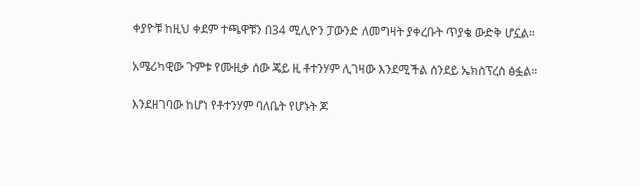ቀያዮቹ ከዚህ ቀደም ተጫዋቹን በ34 ሚሊዮን ፓውንድ ለመግዛት ያቀረቡት ጥያቄ ውድቅ ሆኗል።

አሜሪካዊው ጉምቱ የሙዚቃ ሰው ጄይ ዚ ቶተንሃም ሊገዛው እንደሚችል ሰንደይ ኤክስፕረስ ፅፏል።

እንደዘገባው ከሆነ የቶተንሃም ባለቤት የሆኑት ጆ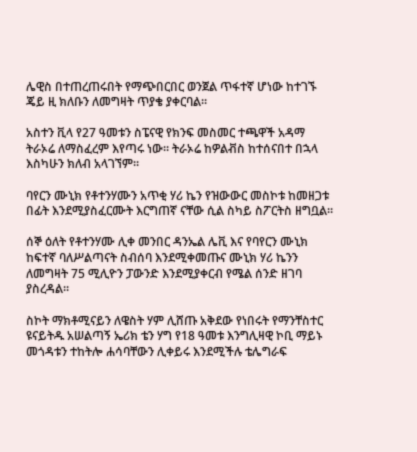ሌዊስ በተጠረጠሩበት የማጭበርበር ወንጀል ጥፋተኛ ሆነው ከተገኙ ጄይ ዚ ክለቡን ለመግዛት ጥያቄ ያቀርባል።

አስተን ቪላ የ27 ዓመቱን ስፔናዊ የክንፍ መስመር ተጫዋች አዳማ ትራኦሬ ለማስፈረም እየጣሩ ነው። ትራኦሬ ከዎልቭስ ከተሰናበተ በኋላ እስካሁን ክለብ አላገኘም።

ባየርን ሙኒክ የቶተንሃሙን አጥቂ ሃሪ ኬን የዝውውር መስኮቱ ከመዘጋቱ በፊት እንደሚያስፈርሙት እርግጠኛ ናቸው ሲል ስካይ ስፖርትስ ዘግቧል።

ሰኞ ዕለት የቶተንሃሙ ሊቀ መንበር ዳንኤል ሌቪ እና የባየርን ሙኒክ ከፍተኛ ባለሥልጣናት ስብሰባ እንደሚቀመጡና ሙኒክ ሃሪ ኬንን ለመግዛት 75 ሚሊዮን ፓውንድ እንደሚያቀርብ የሜል ሰንድ ዘገባ ያስረዳል።

ስኮት ማክቶሚናይን ለዌስት ሃም ሊሸጡ አቅደው የነበሩት የማንቸስተር ዩናይትዱ አሠልጣኝ ኤሪክ ቴን ሃግ የ18 ዓመቱ እንግሊዛዊ ኮቢ ማይኑ መጎዳቱን ተከትሎ ሐሳባቸውን ሊቀይሩ እንደሚችሉ ቴሌግራፍ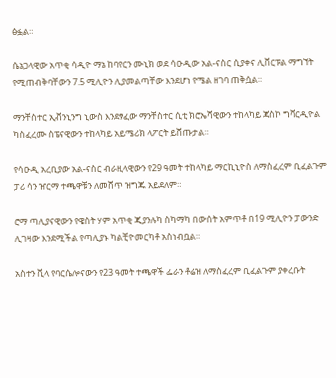ፅፏል።

ሴኔጋላዊው አጥቂ ሳዲዮ ማኔ ከባየርን ሙኒክ ወደ ሳዑዲው አል-ናስር ሲያቀና ሊቨርፑል ማግኘት የሚጠብቅባቸውን 7.5 ሚሊዮን ሊያመልጣቸው እንደሆነ የሜል ዘገባ ጠቅሷል።

ማንቸስተር ኢቭንኒንግ ኒውስ እንደፃፈው ማንቸስተር ሲቲ ክሮኤሻዊውን ተከላካይ ጃስኮ ግቫርዲዮል ካስፈረሙ ስፔናዊውን ተከላካይ አይሜሪክ ላፖርት ይሸጡታል።

የሳዑዲ አረቢያው አል-ናስር ብራዚላዊውን የ29 ዓመት ተከላካይ ማርኪኒዮስ ለማስፈረም ቢፈልጉም ፓሪ ሳን ዠርማ ተጫዋቹን ለመሸጥ ዝግጁ አይደለም።

ሮማ ጣሊያናዊውን የዌስት ሃም አጥቂ ጂያንሉካ ስካማካ በውሰት አምጥቶ በ19 ሚሊዮን ፓውንድ ሊገዛው እንደሚችል የጣሊያኑ ካልቺዮመርካቶ አስነብቧል።

አስተን ቪላ የባርሴሎናውን የ23 ዓመት ተጫዋች ፌራን ቶሬዝ ለማስፈረም ቢፈልጉም ያቀረቡት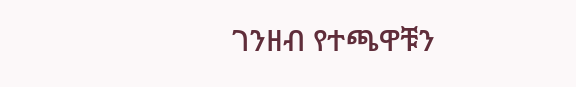ገንዘብ የተጫዋቹን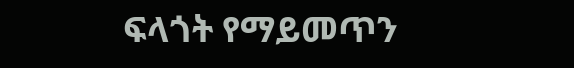ፍላጎት የማይመጥን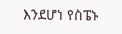እንደሆነ የስፔኑ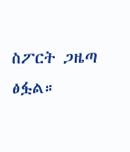ስፖርት ጋዜጣ ፅፏል።